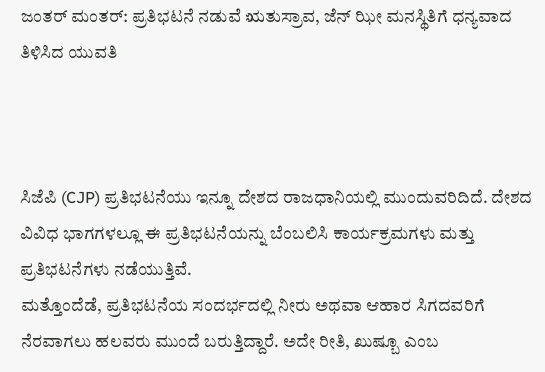ಜಂತರ್ ಮಂತರ್: ಪ್ರತಿಭಟನೆ ನಡುವೆ ಋತುಸ್ರಾವ, ಜೆನ್ ಝೀ ಮನಸ್ಥಿತಿಗೆ ಧನ್ಯವಾದ ತಿಳಿಸಿದ ಯುವತಿ



ಸಿಜೆಪಿ (CJP) ಪ್ರತಿಭಟನೆಯು ಇನ್ನೂ ದೇಶದ ರಾಜಧಾನಿಯಲ್ಲಿ ಮುಂದುವರಿದಿದೆ. ದೇಶದ ವಿವಿಧ ಭಾಗಗಳಲ್ಲೂ ಈ ಪ್ರತಿಭಟನೆಯನ್ನು ಬೆಂಬಲಿಸಿ ಕಾರ್ಯಕ್ರಮಗಳು ಮತ್ತು ಪ್ರತಿಭಟನೆಗಳು ನಡೆಯುತ್ತಿವೆ.
ಮತ್ತೊಂದೆಡೆ, ಪ್ರತಿಭಟನೆಯ ಸಂದರ್ಭದಲ್ಲಿ ನೀರು ಅಥವಾ ಆಹಾರ ಸಿಗದವರಿಗೆ ನೆರವಾಗಲು ಹಲವರು ಮುಂದೆ ಬರುತ್ತಿದ್ದಾರೆ. ಅದೇ ರೀತಿ, ಖುಷ್ಬೂ ಎಂಬ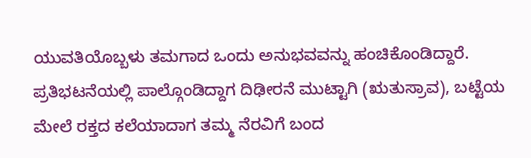ಯುವತಿಯೊಬ್ಬಳು ತಮಗಾದ ಒಂದು ಅನುಭವವನ್ನು ಹಂಚಿಕೊಂಡಿದ್ದಾರೆ. ಪ್ರತಿಭಟನೆಯಲ್ಲಿ ಪಾಲ್ಗೊಂಡಿದ್ದಾಗ ದಿಢೀರನೆ ಮುಟ್ಟಾಗಿ (ಋತುಸ್ರಾವ), ಬಟ್ಟೆಯ ಮೇಲೆ ರಕ್ತದ ಕಲೆಯಾದಾಗ ತಮ್ಮ ನೆರವಿಗೆ ಬಂದ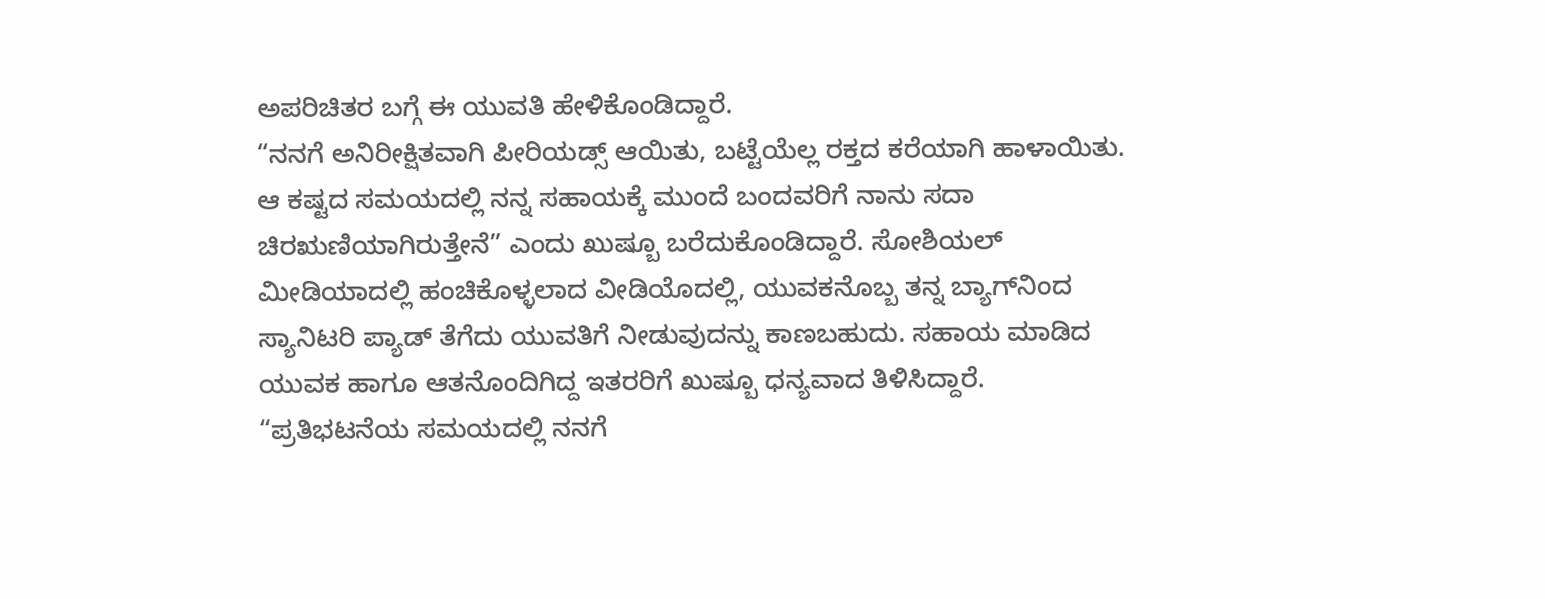ಅಪರಿಚಿತರ ಬಗ್ಗೆ ಈ ಯುವತಿ ಹೇಳಿಕೊಂಡಿದ್ದಾರೆ.
“ನನಗೆ ಅನಿರೀಕ್ಷಿತವಾಗಿ ಪೀರಿಯಡ್ಸ್ ಆಯಿತು, ಬಟ್ಟೆಯೆಲ್ಲ ರಕ್ತದ ಕರೆಯಾಗಿ ಹಾಳಾಯಿತು. ಆ ಕಷ್ಟದ ಸಮಯದಲ್ಲಿ ನನ್ನ ಸಹಾಯಕ್ಕೆ ಮುಂದೆ ಬಂದವರಿಗೆ ನಾನು ಸದಾ ಚಿರಋಣಿಯಾಗಿರುತ್ತೇನೆ” ಎಂದು ಖುಷ್ಬೂ ಬರೆದುಕೊಂಡಿದ್ದಾರೆ. ಸೋಶಿಯಲ್ ಮೀಡಿಯಾದಲ್ಲಿ ಹಂಚಿಕೊಳ್ಳಲಾದ ವೀಡಿಯೊದಲ್ಲಿ, ಯುವಕನೊಬ್ಬ ತನ್ನ ಬ್ಯಾಗ್‌ನಿಂದ ಸ್ಯಾನಿಟರಿ ಪ್ಯಾಡ್ ತೆಗೆದು ಯುವತಿಗೆ ನೀಡುವುದನ್ನು ಕಾಣಬಹುದು. ಸಹಾಯ ಮಾಡಿದ ಯುವಕ ಹಾಗೂ ಆತನೊಂದಿಗಿದ್ದ ಇತರರಿಗೆ ಖುಷ್ಬೂ ಧನ್ಯವಾದ ತಿಳಿಸಿದ್ದಾರೆ.
“ಪ್ರತಿಭಟನೆಯ ಸಮಯದಲ್ಲಿ ನನಗೆ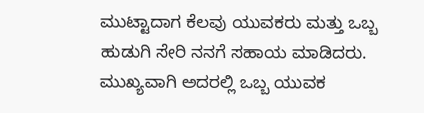ಮುಟ್ಟಾದಾಗ ಕೆಲವು ಯುವಕರು ಮತ್ತು ಒಬ್ಬ ಹುಡುಗಿ ಸೇರಿ ನನಗೆ ಸಹಾಯ ಮಾಡಿದರು. ಮುಖ್ಯವಾಗಿ ಅದರಲ್ಲಿ ಒಬ್ಬ ಯುವಕ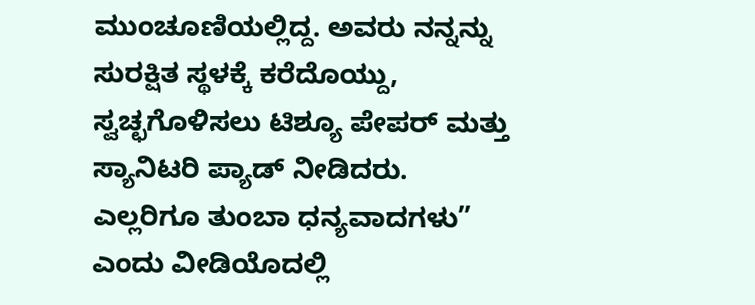ಮುಂಚೂಣಿಯಲ್ಲಿದ್ದ. ಅವರು ನನ್ನನ್ನು ಸುರಕ್ಷಿತ ಸ್ಥಳಕ್ಕೆ ಕರೆದೊಯ್ದು, ಸ್ವಚ್ಛಗೊಳಿಸಲು ಟಿಶ್ಯೂ ಪೇಪರ್ ಮತ್ತು ಸ್ಯಾನಿಟರಿ ಪ್ಯಾಡ್ ನೀಡಿದರು. ಎಲ್ಲರಿಗೂ ತುಂಬಾ ಧನ್ಯವಾದಗಳು” ಎಂದು ವೀಡಿಯೊದಲ್ಲಿ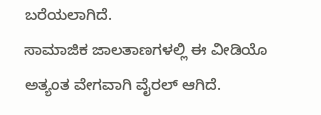ಬರೆಯಲಾಗಿದೆ.
ಸಾಮಾಜಿಕ ಜಾಲತಾಣಗಳಲ್ಲಿ ಈ ವೀಡಿಯೊ ಅತ್ಯಂತ ವೇಗವಾಗಿ ವೈರಲ್ ಆಗಿದೆ.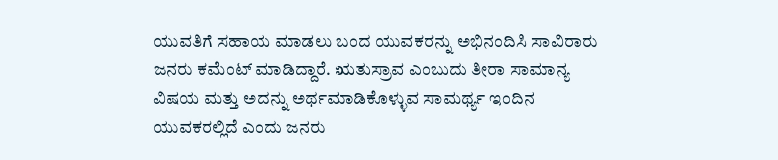ಯುವತಿಗೆ ಸಹಾಯ ಮಾಡಲು ಬಂದ ಯುವಕರನ್ನು ಅಭಿನಂದಿಸಿ ಸಾವಿರಾರು ಜನರು ಕಮೆಂಟ್ ಮಾಡಿದ್ದಾರೆ. ಋತುಸ್ರಾವ ಎಂಬುದು ತೀರಾ ಸಾಮಾನ್ಯ ವಿಷಯ ಮತ್ತು ಅದನ್ನು ಅರ್ಥಮಾಡಿಕೊಳ್ಳುವ ಸಾಮರ್ಥ್ಯ ಇಂದಿನ ಯುವಕರಲ್ಲಿದೆ ಎಂದು ಜನರು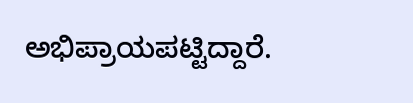ಅಭಿಪ್ರಾಯಪಟ್ಟಿದ್ದಾರೆ.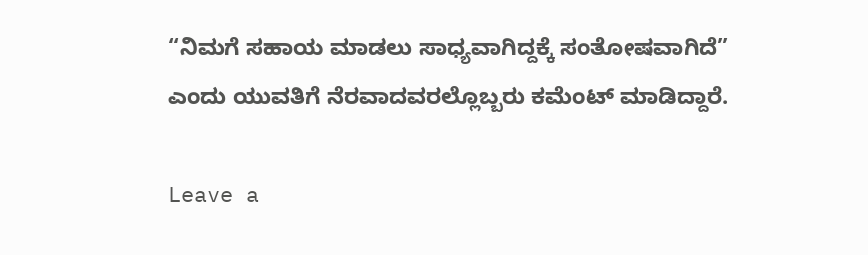“ನಿಮಗೆ ಸಹಾಯ ಮಾಡಲು ಸಾಧ್ಯವಾಗಿದ್ದಕ್ಕೆ ಸಂತೋಷವಾಗಿದೆ” ಎಂದು ಯುವತಿಗೆ ನೆರವಾದವರಲ್ಲೊಬ್ಬರು ಕಮೆಂಟ್ ಮಾಡಿದ್ದಾರೆ.

Leave a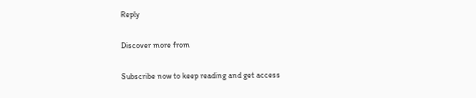Reply

Discover more from

Subscribe now to keep reading and get access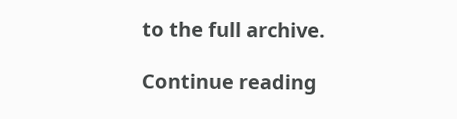to the full archive.

Continue reading